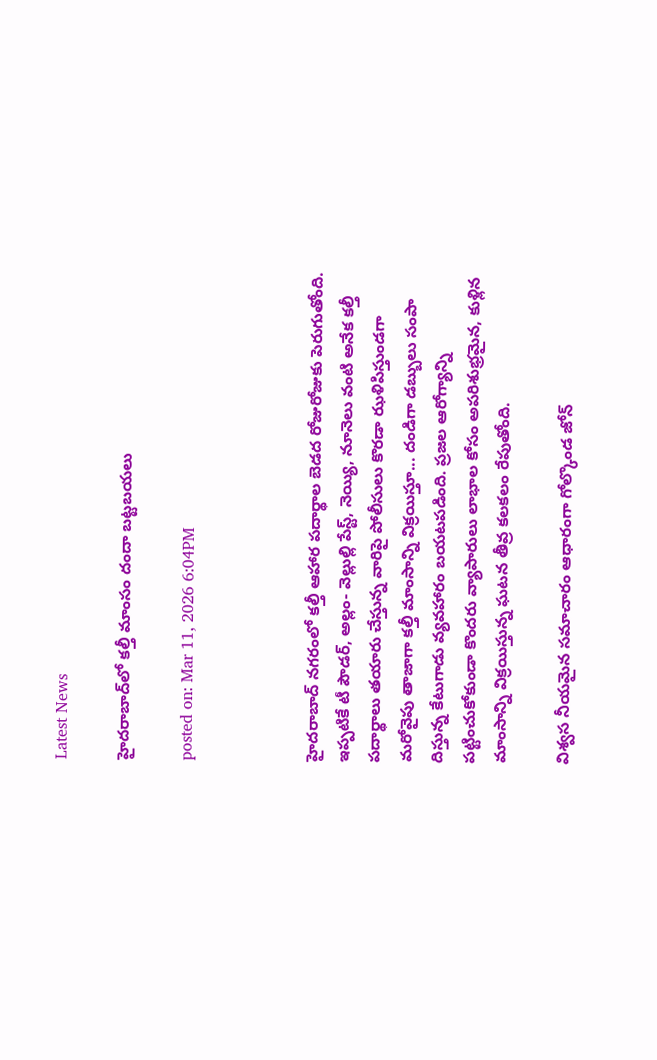Latest News

హైదరాబాద్‌లో కల్తీ మాంసం దందా బట్టబయలు

posted on: Mar 11, 2026 6:04PM



హైదరాబాద్ నగరంలో కల్తీ ఆహార పదార్థాల బెడద రోజురోజుకు పెరుగుతోంది. ఇప్పటికే టీ పౌడర్, అల్లం- వెల్లుల్లి పేస్ట్, నెయ్యి, నూనెలు వంటి అనేక కల్తీ పదార్థాలు తయారు చేస్తున్న వారిపై పోలీసులు కొరడా ఝళిపిస్తుండగా మరోవైపు తాజాగా కల్తీ మాంసాన్ని విక్రయిస్తూ... దండిగా డబ్బులు సంపా దిస్తున్న కేటుగాడు వ్యవహారం బయటపడింది. ప్రజల ఆరోగ్యాన్ని పట్టించుకోకుండా కొందరు వ్యాపారులు లాభాల కోసం అపరిశుభ్రమైన, కుళ్లిన మాంసాన్ని విక్రయిస్తున్న ఘటన తీవ్ర కలకలం రేపుతోంది.

విశ్వస నీయమైన సమాచారం ఆధారంగా గోల్కొండ జోన్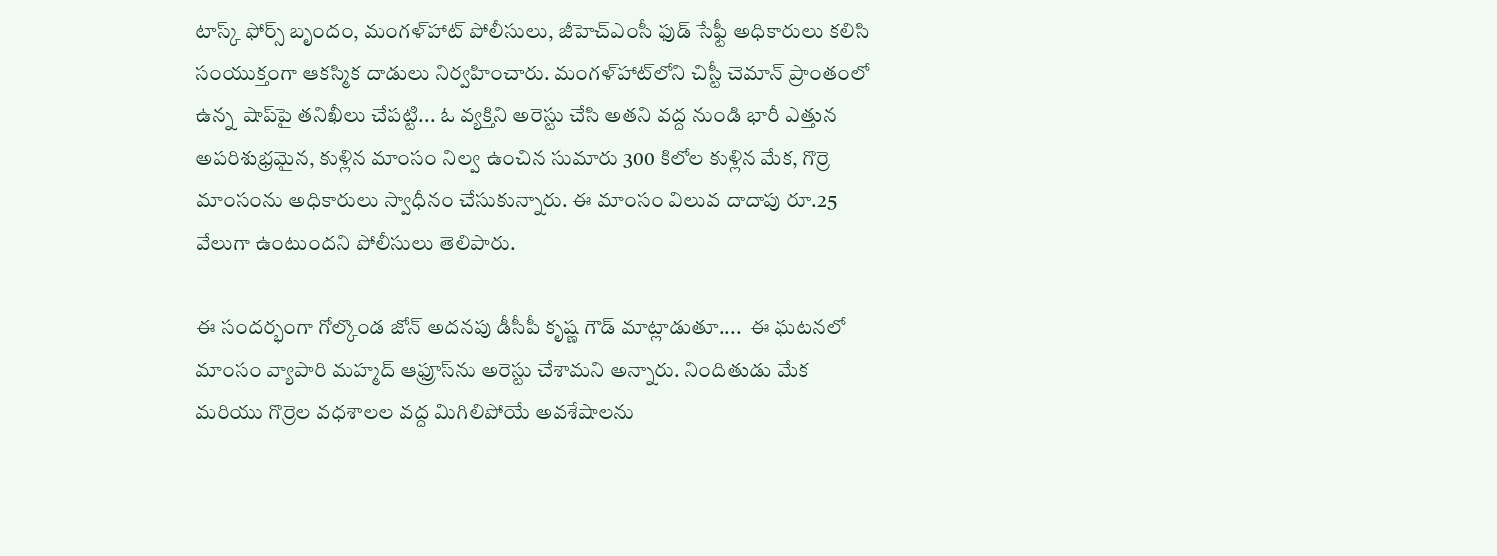టాస్క్ ఫోర్స్ బృందం, మంగళ్‌హాట్ పోలీసులు, జీహెచ్ఎంసీ ఫుడ్ సేఫ్టీ అధికారులు కలిసి సంయుక్తంగా ఆకస్మిక దాడులు నిర్వహించారు. మంగళ్‌హాట్‌లోని చిస్టీ చెమాన్ ప్రాంతంలో ఉన్న  షాప్‌పై తనిఖీలు చేపట్టి... ఓ వ్యక్తిని అరెస్టు చేసి అతని వద్ద నుండి భారీ ఎత్తున అపరిశుభ్రమైన, కుళ్లిన మాంసం నిల్వ ఉంచిన సుమారు 300 కిలోల కుళ్లిన మేక, గొర్రె మాంసంను అధికారులు స్వాధీనం చేసుకున్నారు. ఈ మాంసం విలువ దాదాపు రూ.25 వేలుగా ఉంటుందని పోలీసులు తెలిపారు.

ఈ సందర్భంగా గోల్కొండ జోన్ అదనపు డీసీపీ కృష్ణ గౌడ్ మాట్లాడుతూ....  ఈ ఘటనలో మాంసం వ్యాపారి మహ్మద్ ఆఫ్రూస్‌ను అరెస్టు చేశామని అన్నారు. నిందితుడు మేక మరియు గొర్రెల వధశాలల వద్ద మిగిలిపోయే అవశేషాలను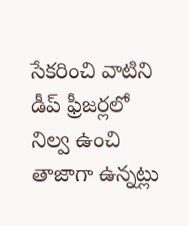సేకరించి వాటిని డీప్ ఫ్రీజర్లలో నిల్వ ఉంచి తాజాగా ఉన్నట్లు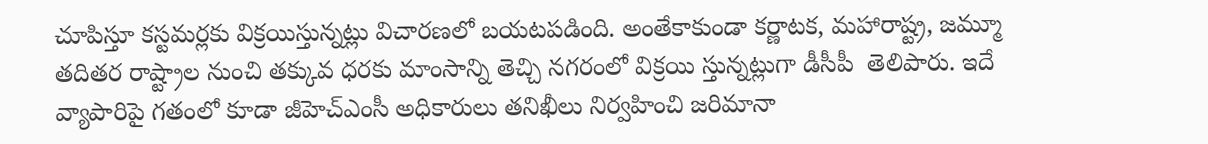చూపిస్తూ కస్టమర్లకు విక్రయిస్తున్నట్లు విచారణలో బయటపడింది. అంతేకాకుండా కర్ణాటక, మహారాష్ట్ర, జమ్మూ తదితర రాష్ట్రాల నుంచి తక్కువ ధరకు మాంసాన్ని తెచ్చి నగరంలో విక్రయి స్తున్నట్లుగా డీసీపీ  తెలిపారు. ఇదే వ్యాపారిపై గతంలో కూడా జీహెచ్ఎంసీ అధికారులు తనిఖీలు నిర్వహించి జరిమానా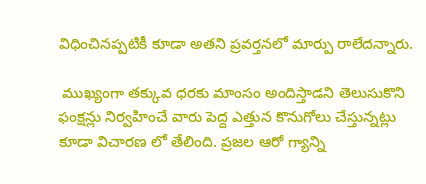విధించినప్పటికీ కూడా అతని ప్రవర్తనలో మార్పు రాలేదన్నారు.

 ముఖ్యంగా తక్కువ ధరకు మాంసం అందిస్తాడని తెలుసుకొని ఫంక్షన్లు నిర్వహించే వారు పెద్ద ఎత్తున కొనుగోలు చేస్తున్నట్లు కూడా విచారణ లో తేలింది. ప్రజల ఆరో గ్యాన్ని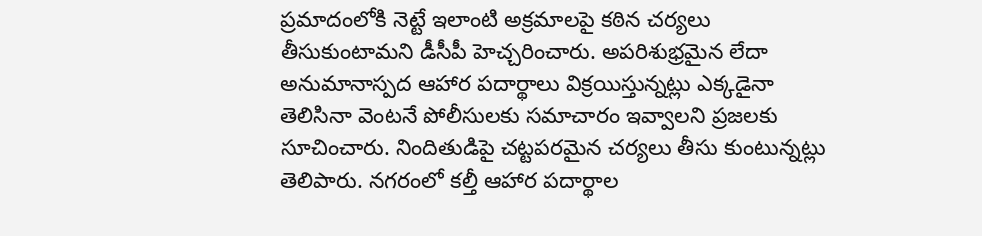ప్రమాదంలోకి నెట్టే ఇలాంటి అక్రమాలపై కఠిన చర్యలు తీసుకుంటామని డీసీపీ హెచ్చరించారు. అపరిశుభ్రమైన లేదా అనుమానాస్పద ఆహార పదార్థాలు విక్రయిస్తున్నట్లు ఎక్కడైనా తెలిసినా వెంటనే పోలీసులకు సమాచారం ఇవ్వాలని ప్రజలకు సూచించారు. నిందితుడిపై చట్టపరమైన చర్యలు తీసు కుంటున్నట్లు  తెలిపారు. నగరంలో కల్తీ ఆహార పదార్థాల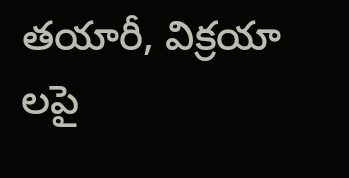తయారీ, విక్రయా లపై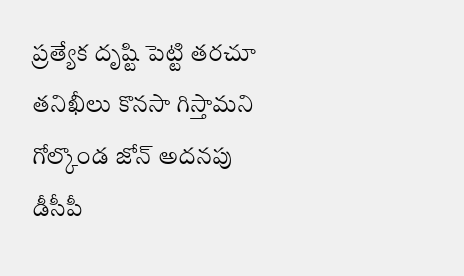ప్రత్యేక దృష్టి పెట్టి తరచూ తనిఖీలు కొనసా గిస్తామని  గోల్కొండ జోన్ అదనపు డీసీపీ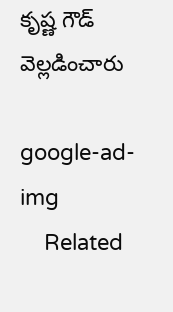కృష్ణ గౌడ్ వెల్లడించారు

google-ad-img
    Related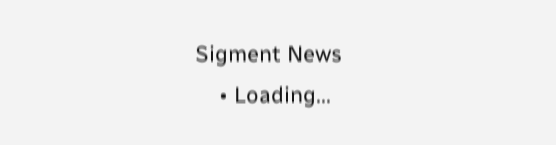Sigment News
    • Loading...